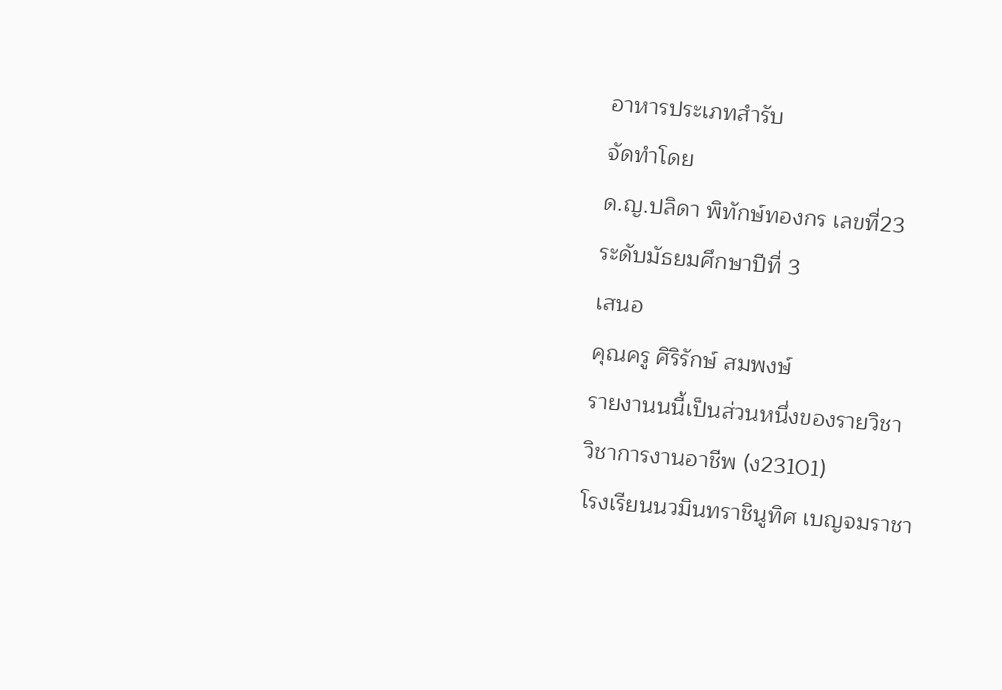อาหารประเภทสำรับ
จัดทำโดย
ด.ญ.ปลิดา พิทักษ์ทองกร เลขที่23
ระดับมัธยมศึกษาปีที่ 3
เสนอ
คุณครู ศิริรักษ์ สมพงษ์
รายงานนนี้เป็นส่วนหนึ่งของรายวิชา
วิชาการงานอาชีพ (ง23101)
โรงเรียนนวมินทราชินูทิศ เบญจมราชา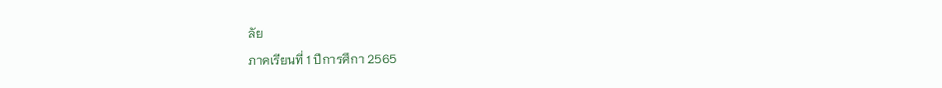ลัย
ภาคเรียนที่ 1 ปีการศึกา 2565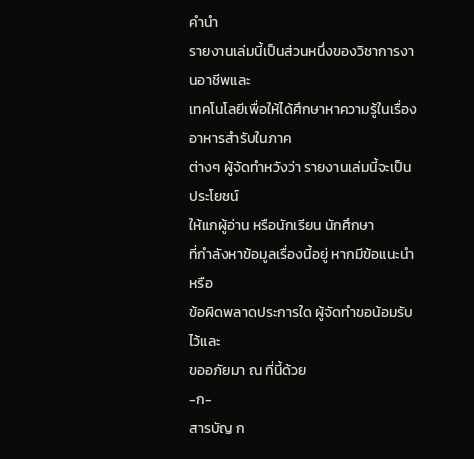คำนำ
รายงานเล่มนี้เป็นส่วนหนึ่งของวิชาการงานอาชีพและ
เทคโนโลยีเพื่อให้ได้ศึกษาหาความรู้ในเรื่องอาหารสำรับในภาค
ต่างๆ ผู้จัดทำหวังว่า รายงานเล่มนี้จะเป็นประโยชน์
ให้แกผู้อ่าน หรือนักเรียน นักศึกษา
ที่กำลังหาข้อมูลเรื่องนี้อยู่ หากมีข้อแนะนำหรือ
ข้อผิดพลาดประการใด ผู้จัดทำขอน้อมรับไว้และ
ขออภัยมา ณ ที่นี้ด้วย
-ก-
สารบัญ ก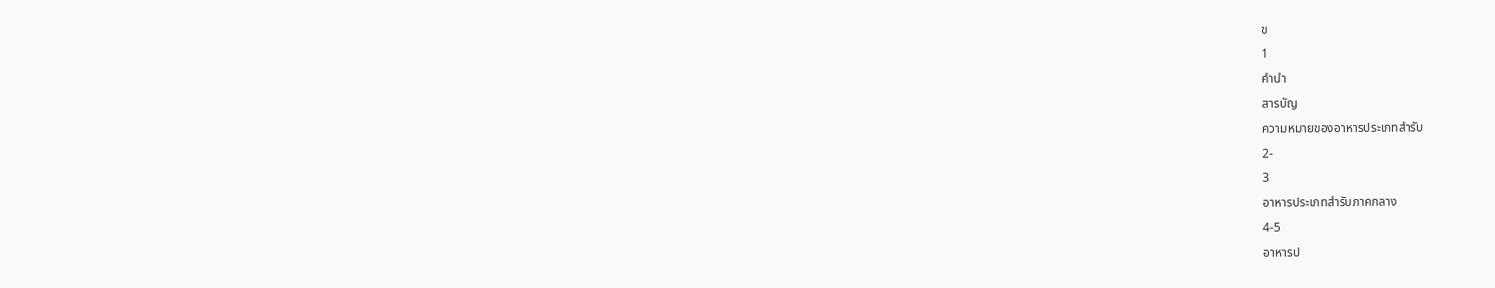ข
1
คำนำ
สารบัญ
ความหมายของอาหารประเภทสำรับ
2-
3
อาหารประเภทสำรับภาคกลาง
4-5
อาหารป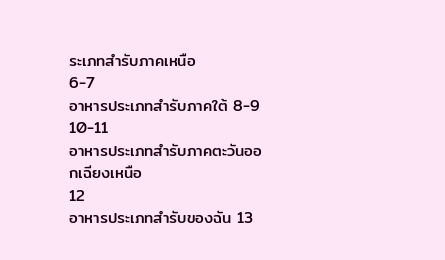ระเภทสำรับภาคเหนือ
6-7
อาหารประเภทสำรับภาคใต้ 8-9
10-11
อาหารประเภทสำรับภาคตะวันออกเฉียงเหนือ
12
อาหารประเภทสำรับของฉัน 13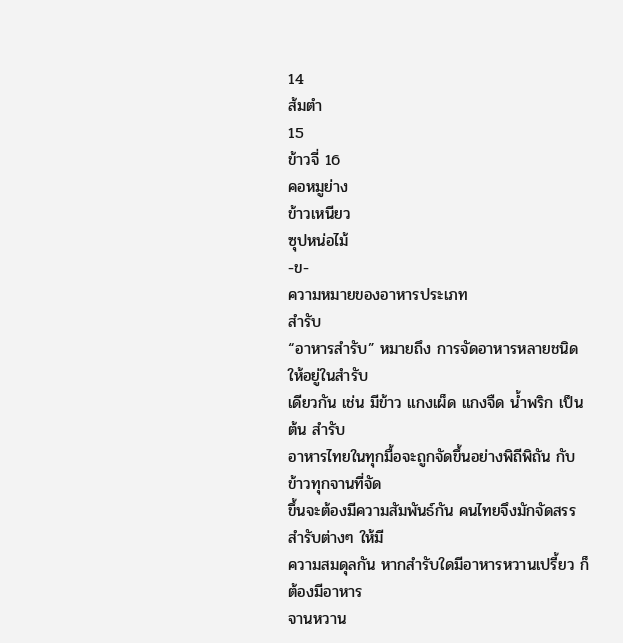14
ส้มตำ
15
ข้าวจี่ 16
คอหมูย่าง
ข้าวเหนียว
ซุปหน่อไม้
-ข-
ความหมายของอาหารประเภท
สำรับ
“อาหารสำรับ” หมายถึง การจัดอาหารหลายชนิดให้อยู่ในสำรับ
เดียวกัน เช่น มีข้าว แกงเผ็ด แกงจืด น้ำพริก เป็นต้น สำรับ
อาหารไทยในทุกมื้อจะถูกจัดขึ้นอย่างพิถีพิถัน กับข้าวทุกจานที่จัด
ขึ้นจะต้องมีความสัมพันธ์กัน คนไทยจึงมักจัดสรรสำรับต่างๆ ให้มี
ความสมดุลกัน หากสำรับใดมีอาหารหวานเปรี้ยว ก็ต้องมีอาหาร
จานหวาน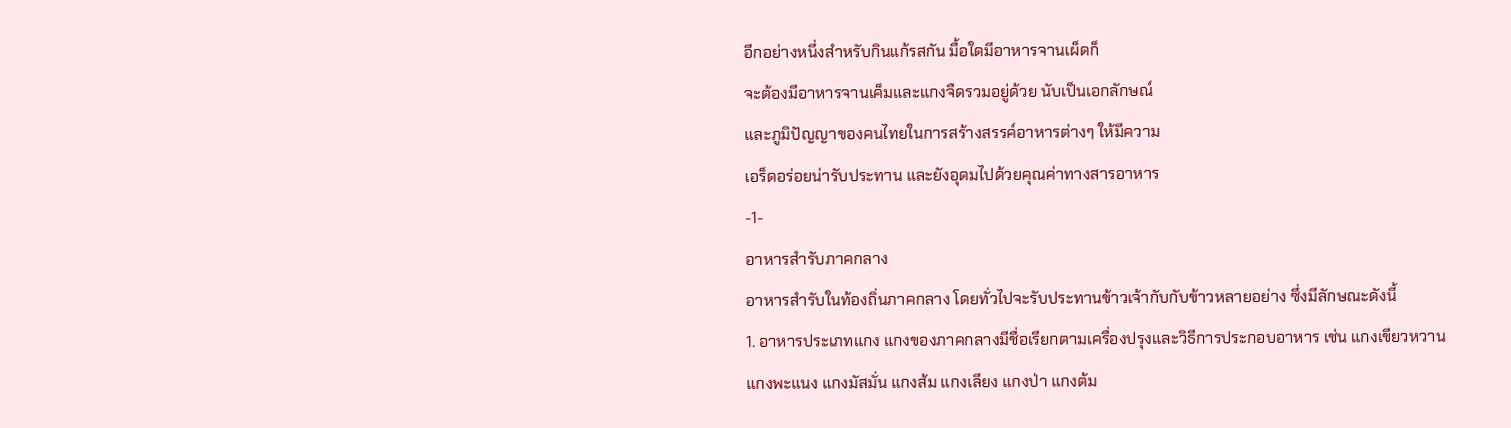อีกอย่างหนึ่งสำหรับกินแก้รสกัน มื้อใดมีอาหารจานเผ็ดก็
จะต้องมีอาหารจานเค็มและแกงจืดรวมอยู่ด้วย นับเป็นเอกลักษณ์
และภูมิปัญญาของคนไทยในการสร้างสรรค์อาหารต่างๆ ให้มีความ
เอร็ดอร่อยน่ารับประทาน และยังอุดมไปด้วยคุณค่าทางสารอาหาร
-1-
อาหารสำรับภาคกลาง
อาหารสำรับในท้องถิ่นภาคกลาง โดยทั่วไปจะรับประทานข้าวเจ้ากับกับข้าวหลายอย่าง ซึ่งมีลักษณะดังนี้
1. อาหารประเภทแกง แกงของภาคกลางมีชื่อเรียกตามเครื่องปรุงและวิธีการประกอบอาหาร เช่น แกงเขียวหวาน
แกงพะแนง แกงมัสมั่น แกงส้ม แกงเลียง แกงป่า แกงต้ม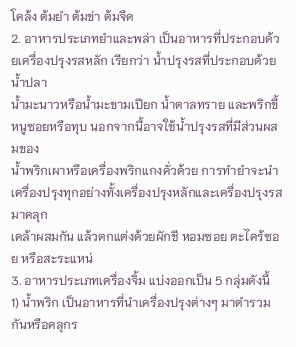โคล้ง ต้มยำ ต้มข่า ต้มจืด
2. อาหารประเภทยำและพล่า เป็นอาหารที่ประกอบด้วยเครื่องปรุงรสหลัก เรียกว่า น้ำปรุงรสที่ประกอบด้วยน้ำปลา
น้ำมะนาวหรือน้ำมะขามเปียก น้ำตาลทราย และพริกขี้หนูซอยหรือทุบ นอกจากนี้อาจใช้น้ำปรุงรสที่มีส่วนผสมของ
น้ำพริกเผาหรือเครื่องพริกแกงคั่วด้วย การทำยำจะนำเครื่องปรุงทุกอย่างทั้งเครื่องปรุงหลักและเครื่องปรุงรสมาคลุก
เคล้าผสมกัน แล้วตกแต่งด้วยผักชี หอมซอย ตะไคร้ซอย หรือสะระแหน่
3. อาหารประเภทเครื่องจิ้ม แบ่งออกเป็น 5 กลุ่มดังนี้
1) น้ำพริก เป็นอาหารที่นำเครื่องปรุงต่างๆ มาตำรวมกันหรือคลุกร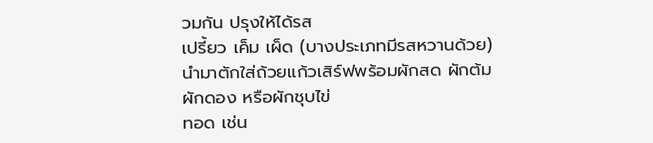วมกัน ปรุงให้ได้รส
เปรี้ยว เค็ม เผ็ด (บางประเภทมีรสหวานด้วย) นำมาตักใส่ถ้วยแก้วเสิร์ฟพร้อมผักสด ผักต้ม ผักดอง หรือผักชุบไข่
ทอด เช่น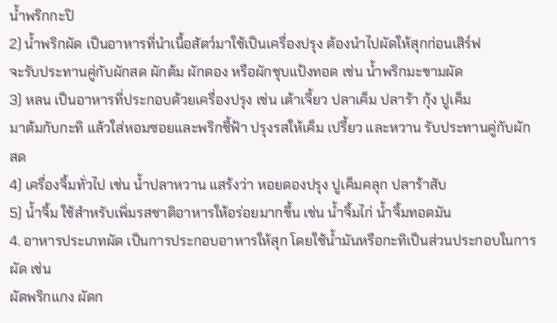น้ำพริกกะปิ
2) น้ำพริกผัด เป็นอาหารที่นำเนื้อสัตว์มาใช้เป็นเครื่องปรุง ต้องนำไปผัดให้สุกก่อนเสิร์ฟ
จะรับประทานคู่กับผักสด ผักต้ม ผักดอง หรือผักชุบแป้งทอด เช่น น้ำพริกมะขามผัด
3) หลน เป็นอาหารที่ประกอบด้วยเครื่องปรุง เช่น เต้าเจี้ยว ปลาเค็ม ปลาร้า กุ้ง ปูเค็ม
มาต้มกับกะทิ แล้วใส่หอมซอยและพริกชี้ฟ้า ปรุงรสให้เค็ม เปรี้ยว และหวาน รับประทานคู่กับผักสด
4) เครื่องจิ้มทั่วไป เช่น น้ำปลาหวาน แสร้งว่า หอยดองปรุง ปูเค็มคลุก ปลาร้าสับ
5) น้ำจิ้ม ใช้สำหรับเพิ่มรสชาติอาหารให้อร่อยมากขึ้น เช่น น้ำจิ้มไก่ น้ำจิ้มทอดมัน
4. อาหารประเภทผัด เป็นการประกอบอาหารให้สุก โดยใช้น้ำมันหรือกะทิเป็นส่วนประกอบในการผัด เช่น
ผัดพริกแกง ผัดก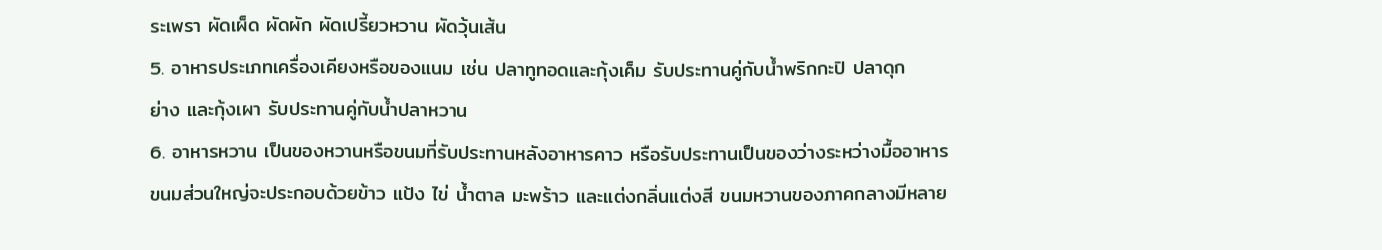ระเพรา ผัดเผ็ด ผัดผัก ผัดเปรี้ยวหวาน ผัดวุ้นเส้น
5. อาหารประเภทเครื่องเคียงหรือของแนม เช่น ปลาทูทอดและกุ้งเค็ม รับประทานคู่กับน้ำพริกกะปิ ปลาดุก
ย่าง และกุ้งเผา รับประทานคู่กับน้ำปลาหวาน
6. อาหารหวาน เป็นของหวานหรือขนมที่รับประทานหลังอาหารคาว หรือรับประทานเป็นของว่างระหว่างมื้ออาหาร
ขนมส่วนใหญ่จะประกอบด้วยข้าว แป้ง ไข่ น้ำตาล มะพร้าว และแต่งกลิ่นแต่งสี ขนมหวานของภาคกลางมีหลาย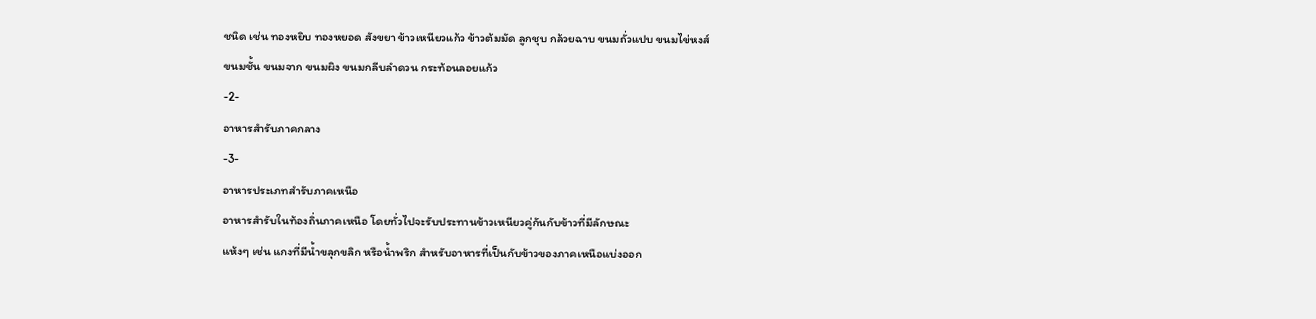ชนิด เช่น ทองหยิบ ทองหยอด สังขยา ข้าวเหนียวแก้ว ข้าวต้มมัด ลูกชุบ กล้วยฉาบ ขนมถั่วแปบ ขนมไข่หงส์
ขนมชั้น ขนมจาก ขนมผิง ขนมกลีบลำดวน กระท้อนลอยแก้ว
-2-
อาหารสำรับภาคกลาง
-3-
อาหารประเภทสำรับภาคเหนือ
อาหารสำรับในท้องถิ่นภาคเหนือ โดยทั่วไปจะรับประทานข้าวเหนียวคู่กันกับข้าวที่มีลักษณะ
แห้งๆ เช่น แกงที่มีน้ำขลุกขลิก หรือน้ำพริก สำหรับอาหารที่เป็นกับข้าวของภาคเหนือแบ่งออก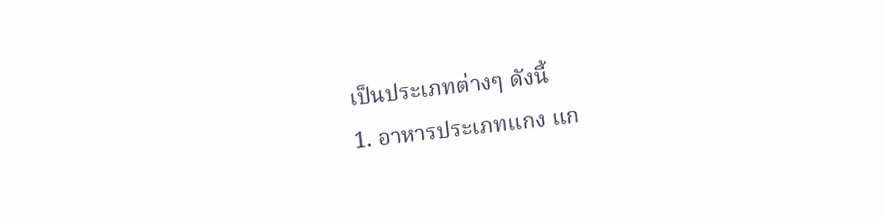เป็นประเภทต่างๆ ดังนี้
1. อาหารประเภทแกง แก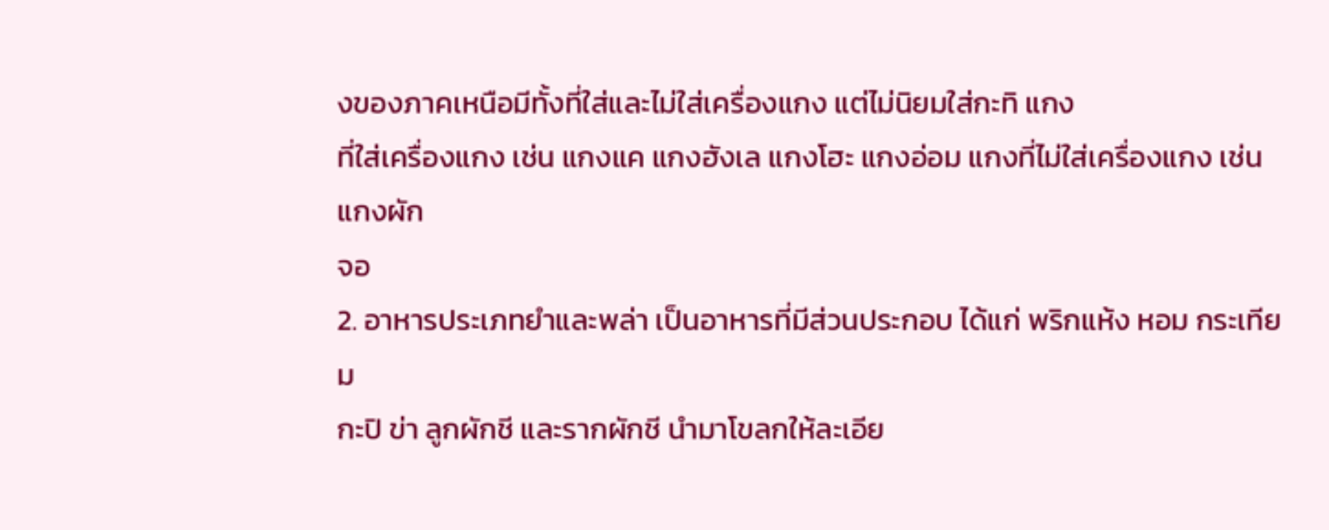งของภาคเหนือมีทั้งที่ใส่และไม่ใส่เครื่องแกง แต่ไม่นิยมใส่กะทิ แกง
ที่ใส่เครื่องแกง เช่น แกงแค แกงฮังเล แกงโฮะ แกงอ่อม แกงที่ไม่ใส่เครื่องแกง เช่น แกงผัก
จอ
2. อาหารประเภทยำและพล่า เป็นอาหารที่มีส่วนประกอบ ได้แก่ พริกแห้ง หอม กระเทียม
กะปิ ข่า ลูกผักชี และรากผักชี นำมาโขลกให้ละเอีย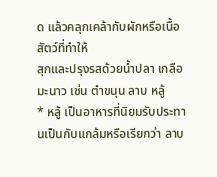ด แล้วคลุกเคล้ากับผักหรือเนื้อสัตว์ที่ทำให้
สุกและปรุงรสด้วยน้ำปลา เกลือ มะนาว เช่น ตำขนุน ลาบ หลู้
* หลู้ เป็นอาหารที่นิยมรับประทานเป็นกับแกล้มหรือเรียกว่า ลาบ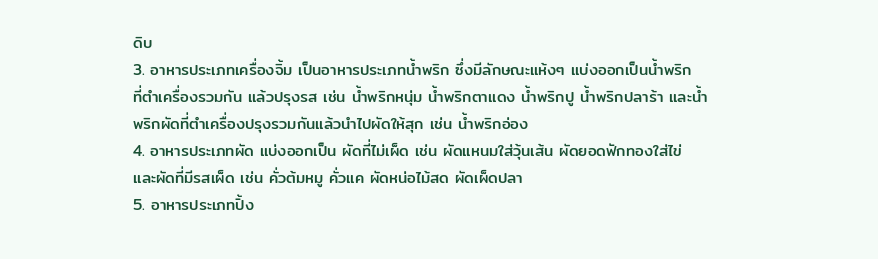ดิบ
3. อาหารประเภทเครื่องจิ้ม เป็นอาหารประเภทน้ำพริก ซึ่งมีลักษณะแห้งๆ แบ่งออกเป็นน้ำพริก
ที่ตำเครื่องรวมกัน แล้วปรุงรส เช่น น้ำพริกหนุ่ม น้ำพริกตาแดง น้ำพริกปู น้ำพริกปลาร้า และน้ำ
พริกผัดที่ตำเครื่องปรุงรวมกันแล้วนำไปผัดให้สุก เช่น น้ำพริกอ่อง
4. อาหารประเภทผัด แบ่งออกเป็น ผัดที่ไม่เผ็ด เช่น ผัดแหนมใส่วุ้นเส้น ผัดยอดฟักทองใส่ไข่
และผัดที่มีรสเผ็ด เช่น คั่วต้มหมู คั่วแค ผัดหน่อไม้สด ผัดเผ็ดปลา
5. อาหารประเภทปิ้ง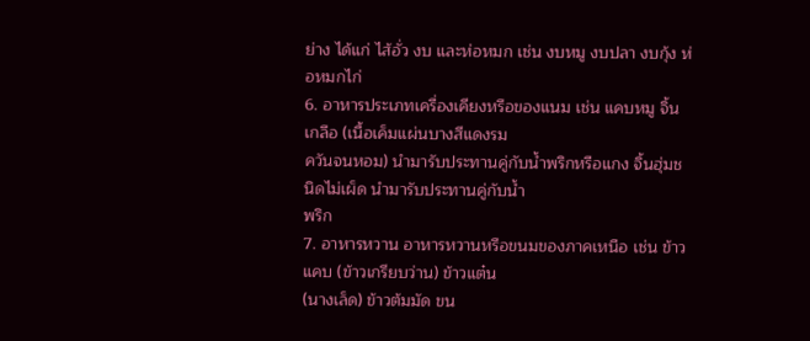ย่าง ได้แก่ ไส้อั่ว งบ และห่อหมก เช่น งบหมู งบปลา งบกุ้ง ห่อหมกไก่
6. อาหารประเภทเครื่องเคียงหรือของแนม เช่น แคบหมู จิ้นเกลือ (เนื้อเค็มแผ่นบางสีแดงรม
ควันจนหอม) นำมารับประทานคู่กับน้ำพริกหรือแกง จิ้นฮุ่มชนิดไม่เผ็ด นำมารับประทานคู่กับน้ำ
พริก
7. อาหารหวาน อาหารหวานหรือขนมของภาคเหนือ เช่น ข้าวแคบ (ข้าวเกรียบว่าน) ข้าวแต๋น
(นางเล็ด) ข้าวต้มมัด ขน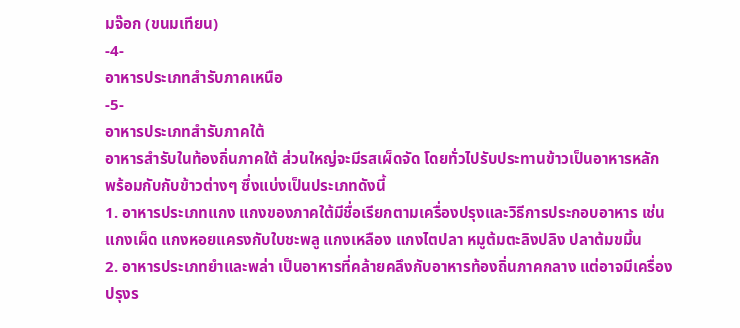มจ๊อก (ขนมเทียน)
-4-
อาหารประเภทสำรับภาคเหนือ
-5-
อาหารประเภทสำรับภาคใต้
อาหารสำรับในท้องถิ่นภาคใต้ ส่วนใหญ่จะมีรสเผ็ดจัด โดยทั่วไปรับประทานข้าวเป็นอาหารหลัก
พร้อมกับกับข้าวต่างๆ ซึ่งแบ่งเป็นประเภทดังนี้
1. อาหารประเภทแกง แกงของภาคใต้มีชื่อเรียกตามเครื่องปรุงและวิธีการประกอบอาหาร เช่น
แกงเผ็ด แกงหอยแครงกับใบชะพลู แกงเหลือง แกงไตปลา หมูต้มตะลิงปลิง ปลาต้มขมิ้น
2. อาหารประเภทยำและพล่า เป็นอาหารที่คล้ายคลึงกับอาหารท้องถิ่นภาคกลาง แต่อาจมีเครื่อง
ปรุงร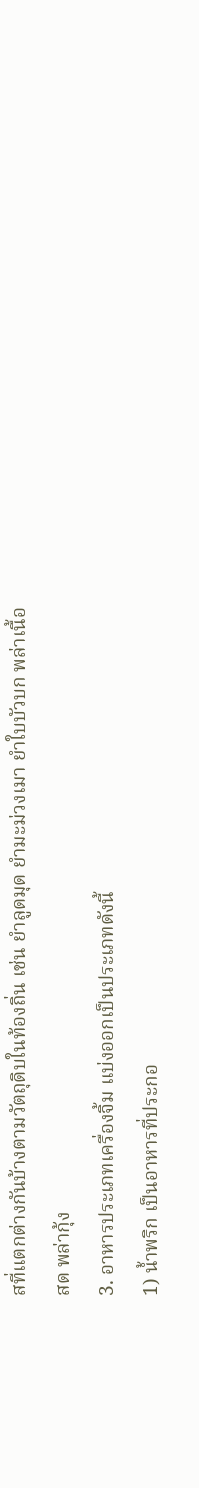สที่แตกต่างกันบ้างตามวัตถุดิบในท้องถิ่น เช่น ยำลูดมุด ยำมะม่วงเมา ยำใบบัวบก พล่าเนื้อ
สด พล่ากุ้ง
3. อาหารประเภทเครื่องจิ้ม แบ่งออกเป็นประเภทดังนี้
1) น้ำพริก เป็นอาหารที่ประกอ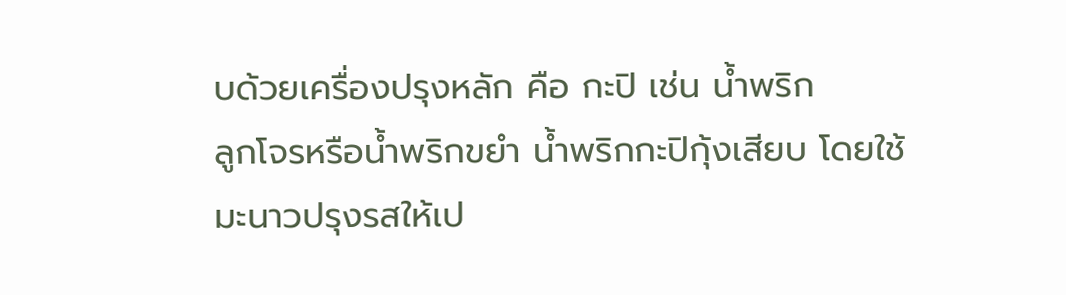บด้วยเครื่องปรุงหลัก คือ กะปิ เช่น น้ำพริก
ลูกโจรหรือน้ำพริกขยำ น้ำพริกกะปิกุ้งเสียบ โดยใช้มะนาวปรุงรสให้เป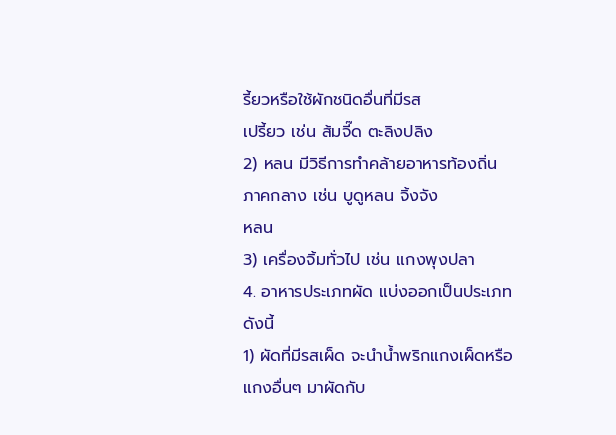รี้ยวหรือใช้ผักชนิดอื่นที่มีรส
เปรี้ยว เช่น ส้มจี๊ด ตะลิงปลิง
2) หลน มีวิธีการทำคล้ายอาหารท้องถิ่นภาคกลาง เช่น บูดูหลน จิ้งจัง
หลน
3) เครื่องจิ้มทั่วไป เช่น แกงพุงปลา
4. อาหารประเภทผัด แบ่งออกเป็นประเภทดังนี้
1) ผัดที่มีรสเผ็ด จะนำน้ำพริกแกงเผ็ดหรือแกงอื่นๆ มาผัดกับ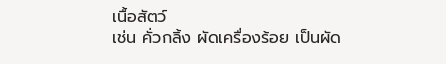เนื้อสัตว์
เช่น คั่วกลิ้ง ผัดเครื่องร้อย เป็นผัด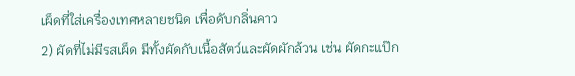เผ็ดที่ใส่เครื่องเทศหลายชนิด เพื่อดับกลิ่นคาว
2) ผัดที่ไม่มีรสเผ็ด มีทั้งผัดกับเนื้อสัตว์และผัดผักล้วน เช่น ผัดกะแป๊ก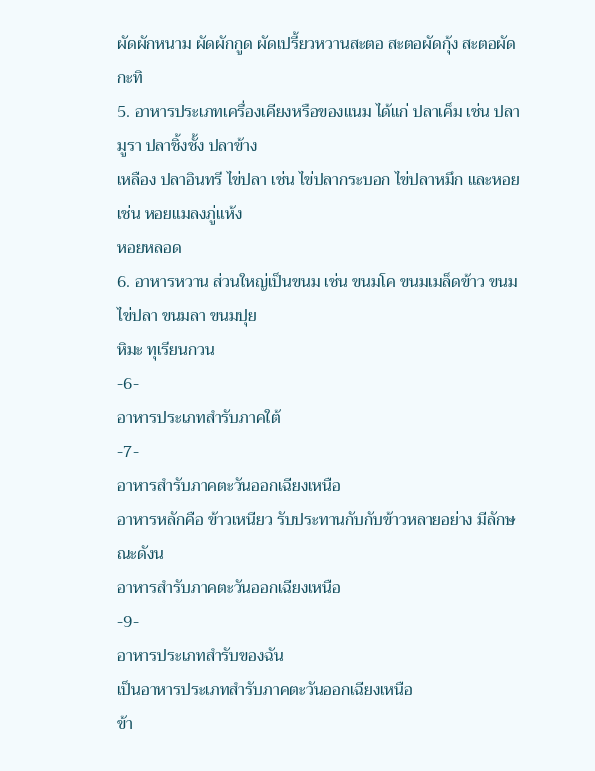ผัดผักหนาม ผัดผักกูด ผัดเปรี้ยวหวานสะตอ สะตอผัดกุ้ง สะตอผัดกะทิ
5. อาหารประเภทเครื่องเคียงหรือของแนม ได้แก่ ปลาเค็ม เช่น ปลามูรา ปลาชิ้งชั้ง ปลาข้าง
เหลือง ปลาอินทรี ไข่ปลา เช่น ไข่ปลากระบอก ไข่ปลาหมึก และหอย เช่น หอยแมลงภู่แห้ง
หอยหลอด
6. อาหารหวาน ส่วนใหญ่เป็นขนม เช่น ขนมโค ขนมเมล็ดข้าว ขนมไข่ปลา ขนมลา ขนมปุย
หิมะ ทุเรียนกวน
-6-
อาหารประเภทสำรับภาคใต้
-7-
อาหารสำรับภาคตะวันออกเฉียงเหนือ
อาหารหลักคือ ข้าวเหนียว รับประทานกับกับข้าวหลายอย่าง มีลักษณะดังน
อาหารสำรับภาคตะวันออกเฉียงเหนือ
-9-
อาหารประเภทสำรับของฉัน
เป็นอาหารประเภทสำรับภาคตะวันออกเฉียงเหนือ
ข้า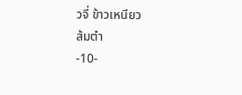วจี่ ข้าวเหนียว
ส้มตำ
-10-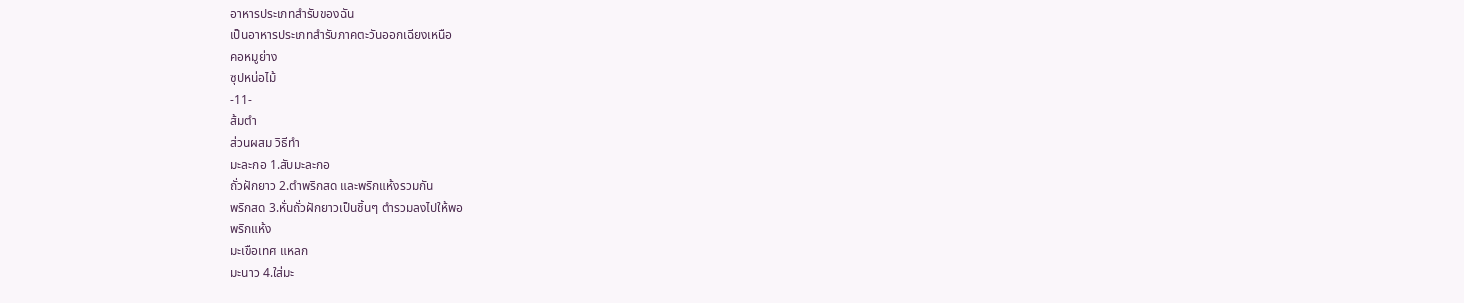อาหารประเภทสำรับของฉัน
เป็นอาหารประเภทสำรับภาคตะวันออกเฉียงเหนือ
คอหมูย่าง
ซุปหน่อไม้
-11-
ส้มตำ
ส่วนผสม วิธีทำ
มะละกอ 1.สับมะละกอ
ถั่วฝักยาว 2.ตำพริกสด และพริกแห้งรวมกัน
พริกสด 3.หั่นถั่วฝักยาวเป็นชิ้นๆ ตำรวมลงไปให้พอ
พริกแห้ง
มะเขือเทศ แหลก
มะนาว 4.ใส่มะ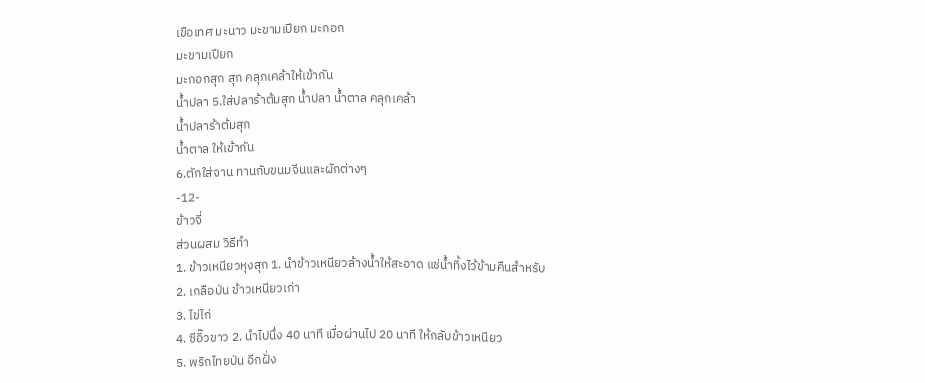เขือเทศ มะนาว มะขามเปียก มะกอก
มะขามเปียก
มะกอกสุก สุก คลุกเคล้าให้เข้ากัน
น้ำปลา 5.ใส่ปลาร้าต้มสุก น้ำปลา น้ำตาล คลุกเคล้า
น้ำปลาร้าต้มสุก
น้ำตาล ให้เข้ากัน
6.ตักใส่จาน ทานกับขนมจีนและผักต่างๆ
-12-
ข้าวจี่
ส่วนผสม วิธีทำ
1. ข้าวเหนียวหุงสุก 1. นำข้าวเหนียวล้างน้ำให้สะอาด แช่น้ำทิ้งไว้ข้ามคืนสำหรับ
2. เกลือป่น ข้าวเหนียวเก่า
3. ไข่ไก่
4. ซีอิ๊วขาว 2. นำไปนึ่ง 40 นาที เมื่อผ่านไป 20 นาที ให้กลับข้าวเหนียว
5. พริกไทยป่น อีกฝั่ง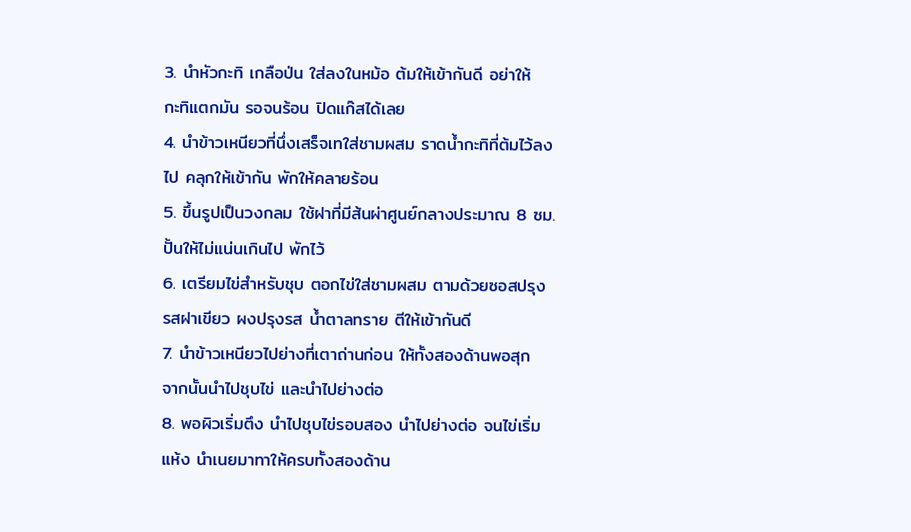3. นำหัวกะทิ เกลือป่น ใส่ลงในหม้อ ต้มให้เข้ากันดี อย่าให้
กะทิแตกมัน รอจนร้อน ปิดแก๊สได้เลย
4. นำข้าวเหนียวที่นึ่งเสร็จเทใส่ชามผสม ราดน้ำกะทิที่ต้มไว้ลง
ไป คลุกให้เข้ากัน พักให้คลายร้อน
5. ขึ้นรูปเป็นวงกลม ใช้ฝาที่มีส้นผ่าศูนย์กลางประมาณ 8 ซม.
ปั้นให้ไม่แน่นเกินไป พักไว้
6. เตรียมไข่สำหรับชุบ ตอกไข่ใส่ชามผสม ตามด้วยซอสปรุง
รสฝาเขียว ผงปรุงรส น้ำตาลทราย ตีให้เข้ากันดี
7. นำข้าวเหนียวไปย่างที่เตาถ่านก่อน ให้ทั้งสองด้านพอสุก
จากนั้นนำไปชุบไข่ และนำไปย่างต่อ
8. พอผิวเริ่มตึง นำไปชุบไข่รอบสอง นำไปย่างต่อ จนไข่เริ่ม
แห้ง นำเนยมาทาให้ครบทั้งสองด้าน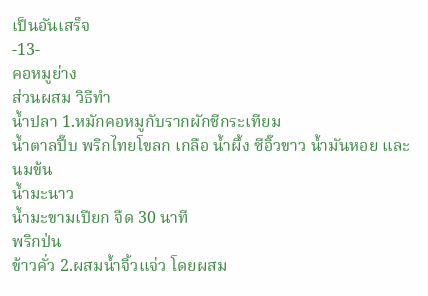เป็นอันเสร็จ
-13-
คอหมูย่าง
ส่วนผสม วิธีทำ
น้ำปลา 1.หมักคอหมูกับรากผักชีกระเทียม
น้ำตาลปี๊บ พริกไทยโขลก เกลือ น้ำผึ้ง ซีอิ๊วขาว น้ำมันหอย และนมข้น
น้ำมะนาว
น้ำมะขามเปียก จืด 30 นาที
พริกป่น
ข้าวคั่ว 2.ผสมน้ำจิ้วแจ่ว โดยผสม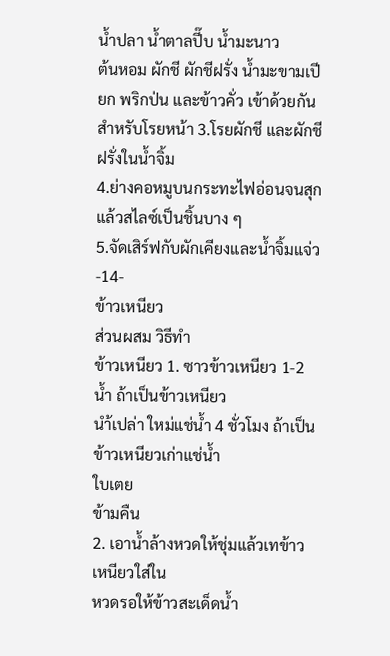น้ำปลา น้ำตาลปี๊บ น้ำมะนาว
ต้นหอม ผักชี ผักชีฝรั่ง น้ำมะขามเปียก พริกป่น และข้าวคั่ว เข้าด้วยกัน
สำหรับโรยหน้า 3.โรยผักชี และผักชีฝรั่งในน้ำจิ้ม
4.ย่างคอหมูบนกระทะไฟอ่อนจนสุก
แล้วสไลซ์เป็นชิ้นบาง ๆ
5.จัดเสิร์ฟกับผักเคียงและน้ำจิ้มแจ่ว
-14-
ข้าวเหนียว
ส่วนผสม วิธีทำ
ข้าวเหนียว 1. ซาวข้าวเหนียว 1-2 น้ำ ถ้าเป็นข้าวเหนียว
นำ้เปล่า ใหม่แช่น้ำ 4 ชั่วโมง ถ้าเป็นข้าวเหนียวเก่าแช่น้ำ
ใบเตย
ข้ามคืน
2. เอาน้ำล้างหวดให้ชุ่มแล้วเทข้าวเหนียวใส่ใน
หวดรอให้ข้าวสะเด็ดน้ำ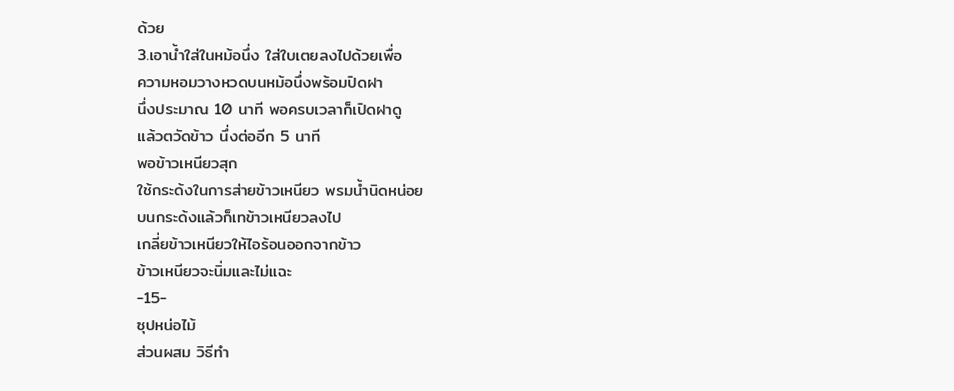ด้วย
3.เอาน้ำใส่ในหม้อนึ่ง ใส่ใบเตยลงไปด้วยเพื่อ
ความหอมวางหวดบนหม้อนึ่งพร้อมปิดฝา
นึ่งประมาณ 10 นาที พอครบเวลาก็เปิดฝาดู
แล้วตวัดข้าว นึ่งต่ออีก 5 นาที
พอข้าวเหนียวสุก
ใช้กระด้งในการส่ายข้าวเหนียว พรมน้ำนิดหน่อย
บนกระด้งแล้วก็เทข้าวเหนียวลงไป
เกลี่ยข้าวเหนียวให้ไอร้อนออกจากข้าว
ข้าวเหนียวจะนิ่มและไม่แฉะ
-15-
ซุปหน่อไม้
ส่วนผสม วิธีทำ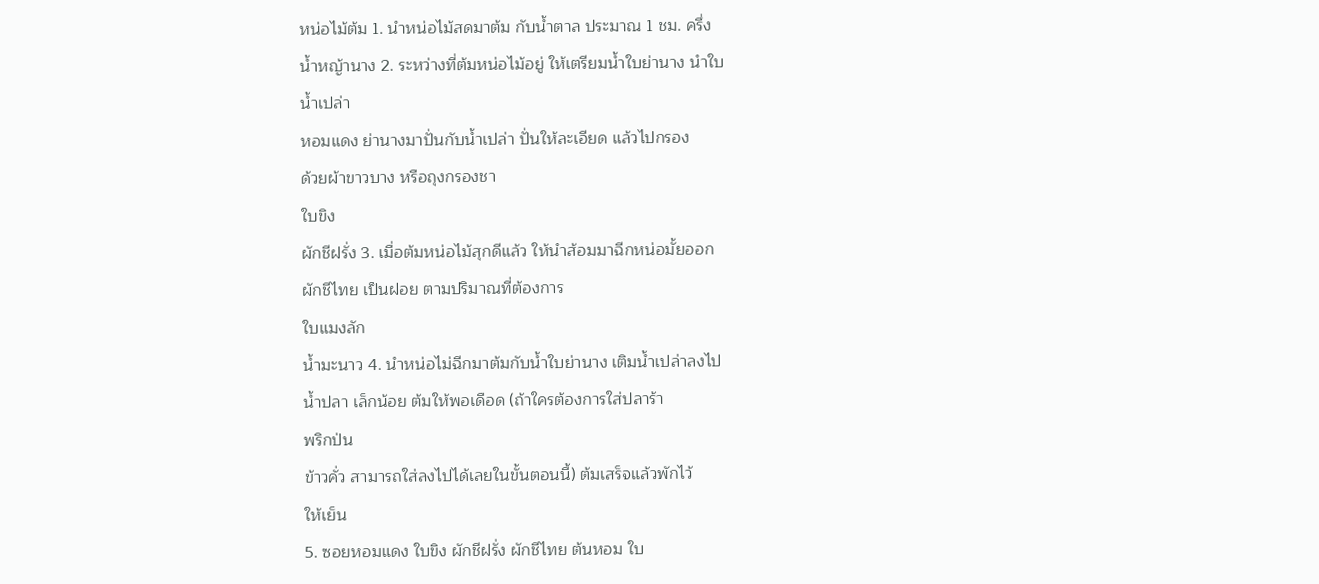หน่อไม้ต้ม 1. นำหน่อไม้สดมาต้ม กับน้ำตาล ประมาณ 1 ชม. ครึ่ง
น้ำหญ้านาง 2. ระหว่างที่ต้มหน่อไม้อยู่ ให้เตรียมน้ำใบย่านาง นำใบ
น้ำเปล่า
หอมแดง ย่านางมาปั่นกับน้ำเปล่า ปั่นให้ละเอียด แล้วไปกรอง
ด้วยผ้าขาวบาง หรือถุงกรองชา
ใบขิง
ผักชีฝรั่ง 3. เมื่อต้มหน่อไม้สุกดีแล้ว ให้นำส้อมมาฉีกหน่อมั้ยออก
ผักชีไทย เป็นฝอย ตามปริมาณที่ต้องการ
ใบแมงลัก
น้ำมะนาว 4. นำหน่อไม่ฉีกมาต้มกับน้ำใบย่านาง เติมน้ำเปล่าลงไป
น้ำปลา เล็กน้อย ต้มให้พอเดือด (ถ้าใครต้องการใส่ปลาร้า
พริกป่น
ข้าวคั่ว สามารถใส่ลงไปได้เลยในขั้นตอนนี้) ต้มเสร็จแล้วพักไว้
ให้เย็น
5. ซอยหอมแดง ใบขิง ผักชีฝรั่ง ผักชีไทย ต้นหอม ใบ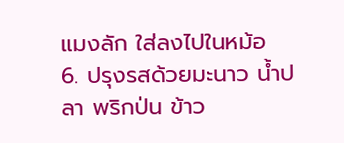แมงลัก ใส่ลงไปในหม้อ
6. ปรุงรสด้วยมะนาว น้ำปลา พริกป่น ข้าว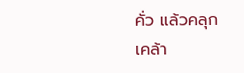คั่ว แล้วคลุก
เคล้า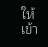ให้เข้า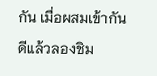กัน เมื่อผสมเข้ากันดีแล้วลองชิม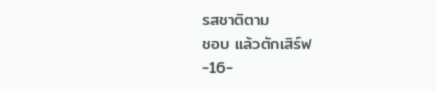รสชาติตาม
ชอบ แล้วตักเสิร์ฟ
-16-